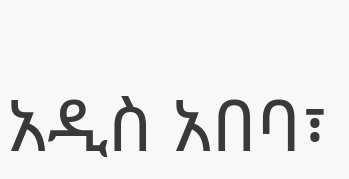አዲስ አበባ፣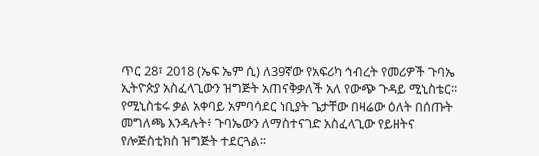ጥር 28፣ 2018 (ኤፍ ኤም ሲ) ለ39ኛው የአፍሪካ ኅብረት የመሪዎች ጉባኤ ኢትዮጵያ አስፈላጊውን ዝግጅት አጠናቅቃለች አለ የውጭ ጉዳይ ሚኒስቴር፡፡
የሚኒስቴሩ ቃል አቀባይ አምባሳደር ነቢያት ጌታቸው በዛሬው ዕለት በሰጡት መግለጫ እንዳሉት፥ ጉባኤውን ለማስተናገድ አስፈላጊው የይዘትና የሎጅስቲክስ ዝግጅት ተደርጓል፡፡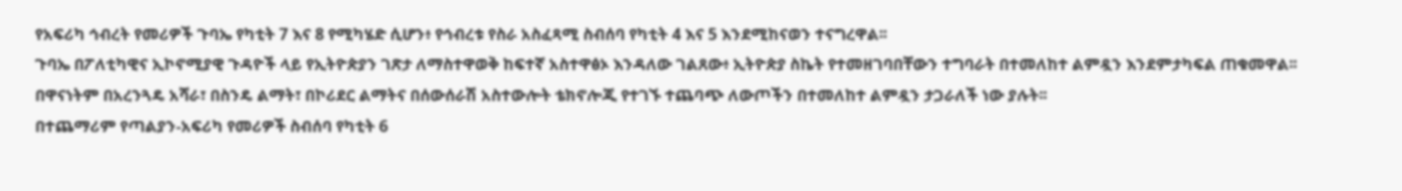የአፍሪካ ኅብረት የመሪዎች ጉባኤ የካቲት 7 እና 8 የሚካሄድ ሲሆን፥ የኅብረቱ የስራ አስፈጻሚ ስብሰባ የካቲት 4 እና 5 እንደሚከናወን ተናግረዋል፡፡
ጉባኤ በፖለቲካዊና ኢኮኖሚያዊ ጉዳዮች ላይ የኢትዮጵያን ገጽታ ለማስተዋወቅ ከፍተኛ አስተዋፅኦ እንዳለው ገልጸው፥ ኢትዮጵያ ስኬት የተመዘገባበቸውን ተግባራት በተመለከተ ልምዷን እንደምታካፍል ጠቁመዋል፡፡
በዋናነትም በአረንጓዴ አሻራ፣ በስንዴ ልማት፣ በኮሪደር ልማትና በሰውሰራሽ አስተውሎት ቴክኖሎጂ የተገኙ ተጨባጭ ለውጦችን በተመለከተ ልምዷን ታጋራለች ነው ያሉት፡፡
በተጨማሪም የጣልያን-አፍሪካ የመሪዎች ስብሰባ የካቲት 6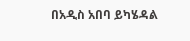በአዲስ አበባ ይካሄዳል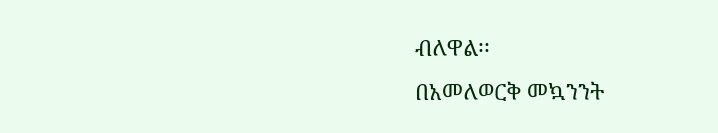ብለዋል፡፡
በአመለወርቅ መኳንንት